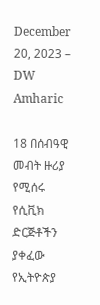December 20, 2023 – DW Amharic

18 በሰብዓዊ መብት ዙሪያ የሚሰሩ የሲቪክ ድርጅቶችን ያቀፈው የኢትዮጵያ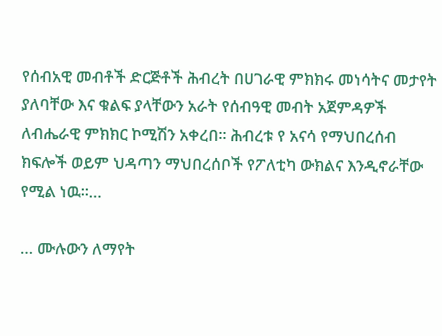የሰብአዊ መብቶች ድርጅቶች ሕብረት በሀገራዊ ምክክሩ መነሳትና መታየት ያለባቸው እና ቁልፍ ያላቸውን አራት የሰብዓዊ መብት አጀምዳዎች ለብሔራዊ ምክክር ኮሚሽን አቀረበ። ሕብረቱ የ አናሳ የማህበረሰብ ክፍሎች ወይም ህዳጣን ማህበረሰቦች የፖለቲካ ውክልና እንዲኖራቸው የሚል ነዉ።…

… ሙሉውን ለማየት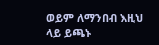ወይም ለማንበብ እዚህ ላይ ይጫኑ